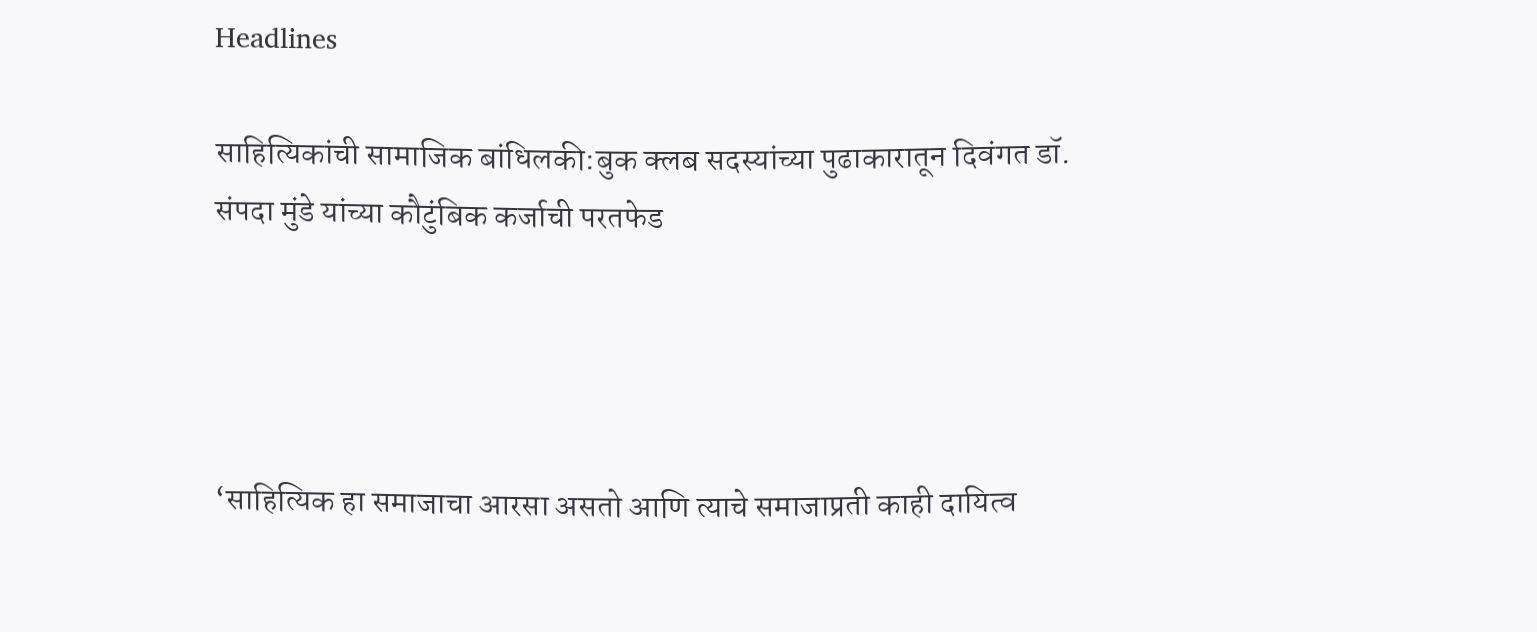Headlines

साहित्यिकांची सामाजिक बांधिलकी:बुक क्लब सदस्यांच्या पुढाकारातून दिवंगत डॉ. संपदा मुंडे यांच्या कौटुंबिक कर्जाची परतफेड




‘साहित्यिक हा समाजाचा आरसा असतो आणि त्याचे समाजाप्रती काही दायित्व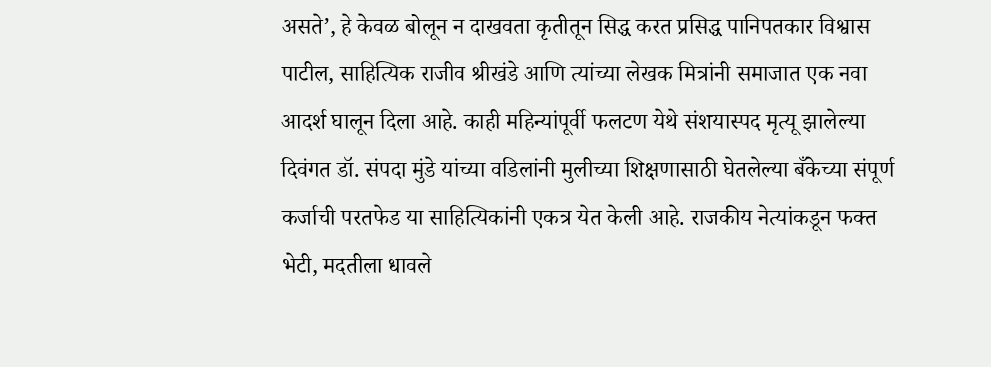असते’, हे केवळ बोलून न दाखवता कृतीतून सिद्ध करत प्रसिद्ध पानिपतकार विश्वास पाटील, साहित्यिक राजीव श्रीखंडे आणि त्यांच्या लेखक मित्रांनी समाजात एक नवा आदर्श घालून दिला आहे. काही महिन्यांपूर्वी फलटण येथे संशयास्पद मृत्यू झालेल्या दिवंगत डॉ. संपदा मुंडे यांच्या वडिलांनी मुलीच्या शिक्षणासाठी घेतलेल्या बँकेच्या संपूर्ण कर्जाची परतफेड या साहित्यिकांनी एकत्र येत केली आहे. राजकीय नेत्यांकडून फक्त भेटी, मदतीला धावले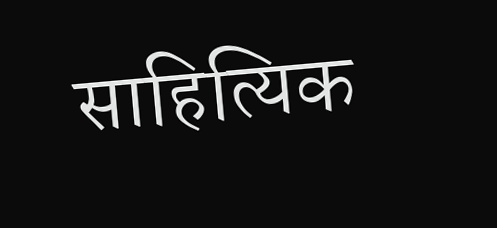साहित्यिक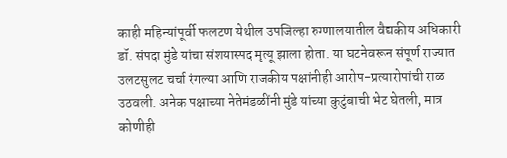काही महिन्यांपूर्वी फलटण येथील उपजिल्हा रुग्णालयातील वैद्यकीय अधिकारी डॉ. संपदा मुंडे यांचा संशयास्पद मृत्यू झाला होता. या घटनेवरून संपूर्ण राज्यात उलटसुलट चर्चा रंगल्या आणि राजकीय पक्षांनीही आरोप-प्रत्यारोपांची राळ उठवली. अनेक पक्षाच्या नेतेमंडळींनी मुंडे यांच्या कुटुंबाची भेट घेतली, मात्र कोणीही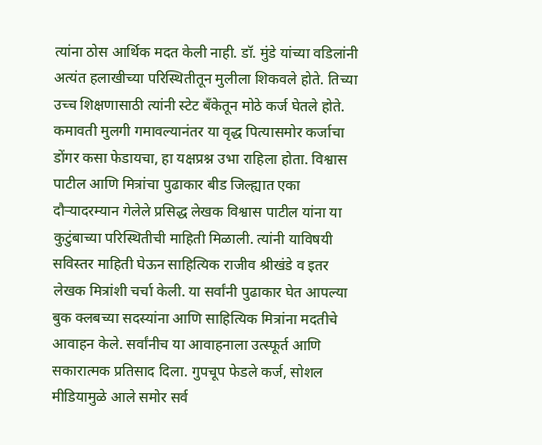त्यांना ठोस आर्थिक मदत केली नाही. डॉ. मुंडे यांच्या वडिलांनी अत्यंत हलाखीच्या परिस्थितीतून मुलीला शिकवले होते. तिच्या उच्च शिक्षणासाठी त्यांनी स्टेट बँकेतून मोठे कर्ज घेतले होते. कमावती मुलगी गमावल्यानंतर या वृद्ध पित्यासमोर कर्जाचा डोंगर कसा फेडायचा, हा यक्षप्रश्न उभा राहिला होता. विश्वास पाटील आणि मित्रांचा पुढाकार बीड जिल्ह्यात एका दौऱ्यादरम्यान गेलेले प्रसिद्ध लेखक विश्वास पाटील यांना या कुटुंबाच्या परिस्थितीची माहिती मिळाली. त्यांनी याविषयी सविस्तर माहिती घेऊन साहित्यिक राजीव श्रीखंडे व इतर लेखक मित्रांशी चर्चा केली. या सर्वांनी पुढाकार घेत आपल्या बुक क्लबच्या सदस्यांना आणि साहित्यिक मित्रांना मदतीचे आवाहन केले. सर्वांनीच या आवाहनाला उत्स्फूर्त आणि सकारात्मक प्रतिसाद दिला. गुपचूप फेडले कर्ज, सोशल मीडियामुळे आले समोर सर्व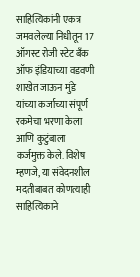साहित्यिकांनी एकत्र जमवलेल्या निधीतून 17 ऑगस्ट रोजी स्टेट बँक ऑफ इंडियाच्या वडवणी शाखेत जाऊन मुंडे यांच्या कर्जाच्या संपूर्ण रकमेचा भरणा केला आणि कुटुंबाला कर्जमुक्त केले. विशेष म्हणजे, या संवेदनशील मदतीबाबत कोणत्याही साहित्यिकाने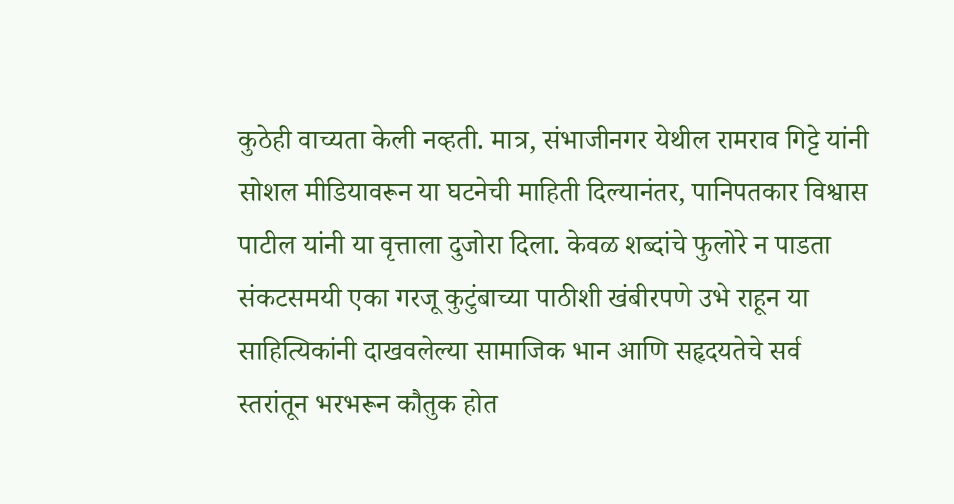कुठेही वाच्यता केली नव्हती. मात्र, संभाजीनगर येथील रामराव गिट्टे यांनी सोशल मीडियावरून या घटनेची माहिती दिल्यानंतर, पानिपतकार विश्वास पाटील यांनी या वृत्ताला दुजोरा दिला. केवळ शब्दांचे फुलोरे न पाडता संकटसमयी एका गरजू कुटुंबाच्या पाठीशी खंबीरपणे उभे राहून या साहित्यिकांनी दाखवलेल्या सामाजिक भान आणि सहृदयतेचे सर्व स्तरांतून भरभरून कौतुक होत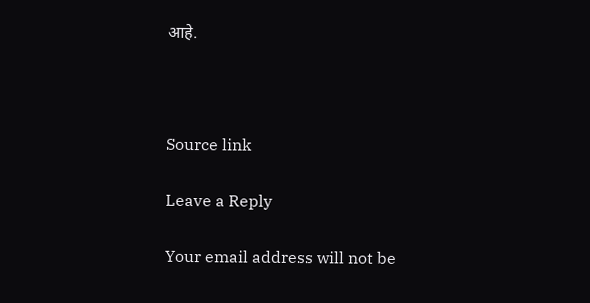आहे.



Source link

Leave a Reply

Your email address will not be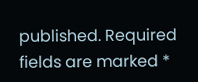published. Required fields are marked *